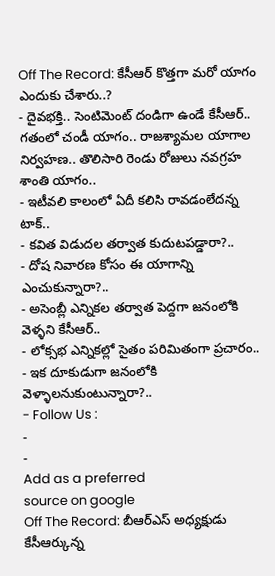Off The Record: కేసీఆర్ కొత్తగా మరో యాగం ఎందుకు చేశారు..?
- దైవభక్తి.. సెంటిమెంట్ దండిగా ఉండే కేసీఆర్.. గతంలో చండీ యాగం.. రాజశ్యామల యాగాల నిర్వహణ.. తొలిసారి రెండు రోజులు నవగ్రహ శాంతి యాగం..
- ఇటీవలి కాలంలో ఏదీ కలిసి రావడంలేదన్న టాక్..
- కవిత విడుదల తర్వాత కుదుటపడ్డారా?..
- దోష నివారణ కోసం ఈ యాగాన్ని ఎంచుకున్నారా?..
- అసెంబ్లీ ఎన్నికల తర్వాత పెద్దగా జనంలోకి వెళ్ళని కేసీఆర్..
- లోక్సభ ఎన్నికల్లో సైతం పరిమితంగా ప్రచారం..
- ఇక దూకుడుగా జనంలోకి వెళ్ళాలనుకుంటున్నారా?..
- Follow Us :
-
-
Add as a preferred
source on google
Off The Record: బీఆర్ఎస్ అధ్యక్షుడు కేసీఆర్కున్న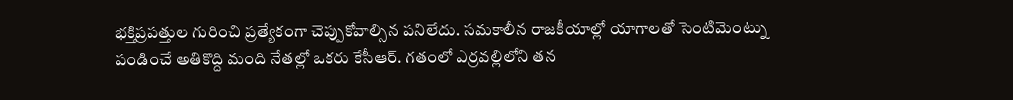భక్తిప్రపత్తుల గురించి ప్రత్యేకంగా చెప్పుకోవాల్సిన పనిలేదు. సమకాలీన రాజకీయాల్లో యాగాలతో సెంటిమెంట్ను పండించే అతికొద్ది మంది నేతల్లో ఒకరు కేసీఆర్. గతంలో ఎర్రవల్లిలోని తన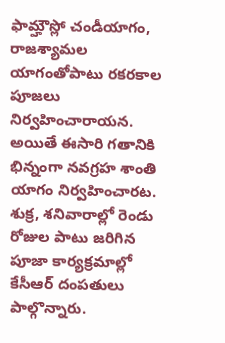ఫామ్హౌస్లో చండీయాగం, రాజశ్యామల యాగంతోపాటు రకరకాల పూజలు నిర్వహించారాయన. అయితే ఈసారి గతానికి భిన్నంగా నవగ్రహ శాంతి యాగం నిర్వహించారట. శుక్ర, శనివారాల్లో రెండు రోజుల పాటు జరిగిన పూజా కార్యక్రమాల్లో కేసీఆర్ దంపతులు పాల్గొన్నారు.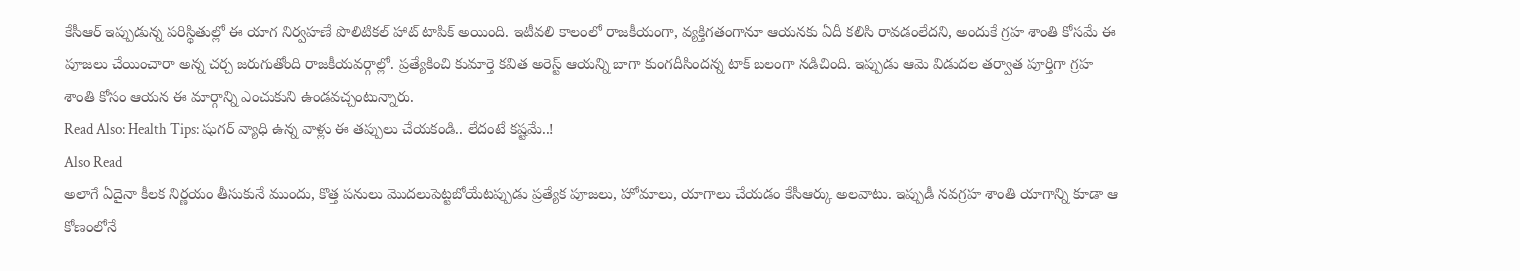కేసీఆర్ ఇప్పుడున్న పరిస్థితుల్లో ఈ యాగ నిర్వహణే పొలిటికల్ హాట్ టాపిక్ అయింది. ఇటీవలి కాలంలో రాజకీయంగా, వ్యక్తిగతంగానూ ఆయనకు ఏదీ కలిసి రావడంలేదని, అందుకే గ్రహ శాంతి కోసమే ఈ పూజలు చేయించారా అన్న చర్చ జరుగుతోంది రాజకీయవర్గాల్లో. ప్రత్యేకించి కుమార్తె కవిత అరెస్ట్ ఆయన్ని బాగా కుంగదీసిందన్న టాక్ బలంగా నడిచింది. ఇప్పుడు ఆమె విడుదల తర్వాత పూర్తిగా గ్రహ శాంతి కోసం ఆయన ఈ మార్గాన్ని ఎంచుకుని ఉండవచ్చంటున్నారు.
Read Also: Health Tips: షుగర్ వ్యాధి ఉన్న వాళ్లు ఈ తప్పులు చేయకండి.. లేదంటే కష్టమే..!
Also Read
అలాగే ఏదైనా కీలక నిర్ణయం తీసుకునే ముందు, కొత్త పనులు మొదలుపెట్టబోయేటప్పుడు ప్రత్యేక పూజలు, హోమాలు, యాగాలు చేయడం కేసీఆర్కు అలవాటు. ఇప్పుడీ నవగ్రహ శాంతి యాగాన్ని కూడా ఆ కోణంలోనే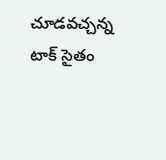చూడవచ్చన్న టాక్ సైతం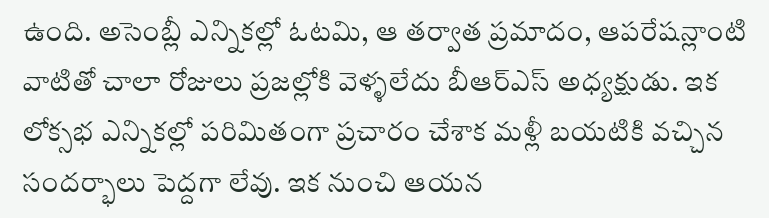ఉంది. అసెంబ్లీ ఎన్నికల్లో ఓటమి, ఆ తర్వాత ప్రమాదం, ఆపరేషన్లాంటి వాటితో చాలా రోజులు ప్రజల్లోకి వెళ్ళలేదు బీఆర్ఎస్ అధ్యక్షుడు. ఇక లోక్సభ ఎన్నికల్లో పరిమితంగా ప్రచారం చేశాక మళ్లీ బయటికి వచ్చిన సందర్భాలు పెద్దగా లేవు. ఇక నుంచి ఆయన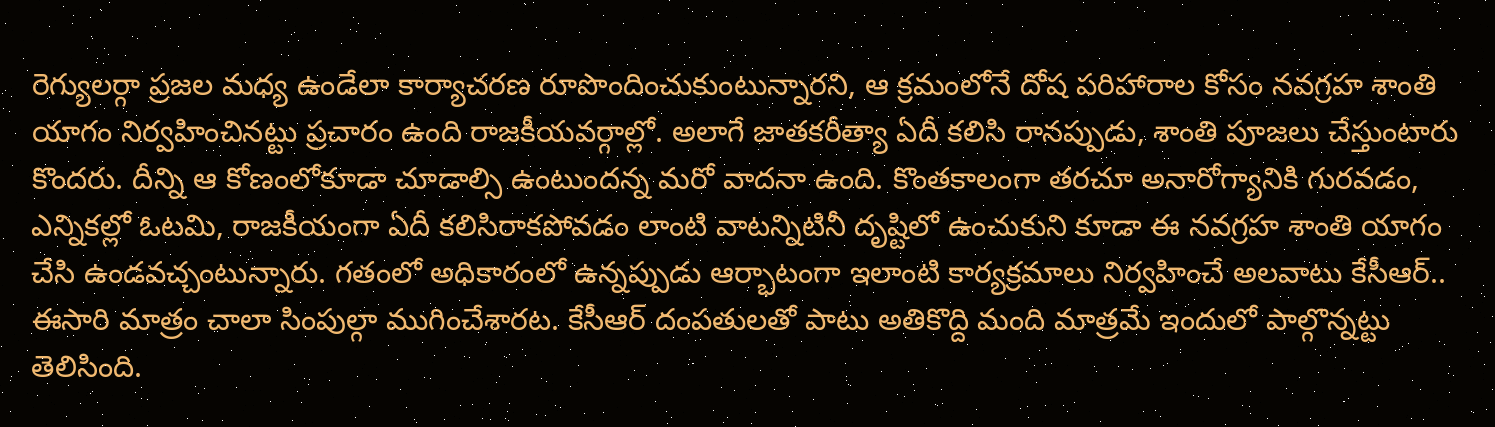రెగ్యులర్గా ప్రజల మధ్య ఉండేలా కార్యాచరణ రూపొందించుకుంటున్నారని, ఆ క్రమంలోనే దోష పరిహారాల కోసం నవగ్రహ శాంతి యాగం నిర్వహించినట్టు ప్రచారం ఉంది రాజకీయవర్గాల్లో. అలాగే జాతకరీత్యా ఏదీ కలిసి రానప్పుడు, శాంతి పూజలు చేస్తుంటారు కొందరు. దీన్ని ఆ కోణంలోకూడా చూడాల్సి ఉంటుందన్న మరో వాదనా ఉంది. కొంతకాలంగా తరచూ అనారోగ్యానికి గురవడం, ఎన్నికల్లో ఓటమి, రాజకీయంగా ఏదీ కలిసిరాకపోవడం లాంటి వాటన్నిటినీ దృష్టిలో ఉంచుకుని కూడా ఈ నవగ్రహ శాంతి యాగం చేసి ఉండవచ్చంటున్నారు. గతంలో అధికారంలో ఉన్నప్పుడు ఆర్భాటంగా ఇలాంటి కార్యక్రమాలు నిర్వహించే అలవాటు కేసీఆర్.. ఈసారి మాత్రం చాలా సింపుల్గా ముగించేశారట. కేసీఆర్ దంపతులతో పాటు అతికొద్ది మంది మాత్రమే ఇందులో పాల్గొన్నట్టు తెలిసింది.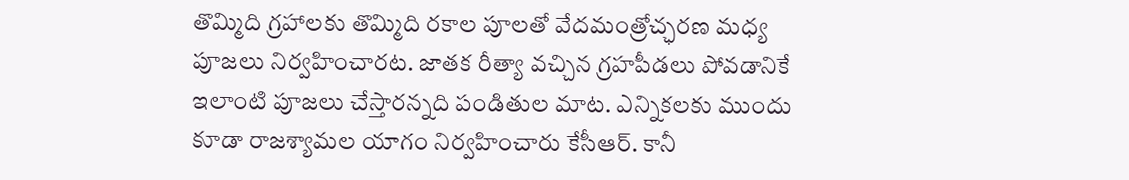తొమ్మిది గ్రహాలకు తొమ్మిది రకాల పూలతో వేదమంత్రోచ్ఛరణ మధ్య పూజలు నిర్వహించారట. జాతక రీత్యా వచ్చిన గ్రహపీడలు పోవడానికే ఇలాంటి పూజలు చేస్తారన్నది పండితుల మాట. ఎన్నికలకు ముందు కూడా రాజశ్యామల యాగం నిర్వహించారు కేసీఆర్. కానీ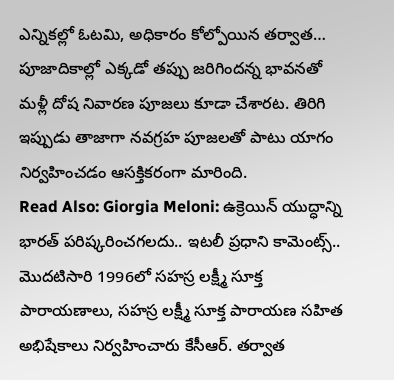ఎన్నికల్లో ఓటమి, అధికారం కోల్పోయిన తర్వాత… పూజాదికాల్లో ఎక్కడో తప్పు జరిగిందన్న భావనతో మళ్లీ దోష నివారణ పూజలు కూడా చేశారట. తిరిగి ఇప్పుడు తాజాగా నవగ్రహ పూజలతో పాటు యాగం నిర్వహించడం ఆసక్తికరంగా మారింది.
Read Also: Giorgia Meloni: ఉక్రెయిన్ యుద్ధాన్ని భారత్ పరిష్కరించగలదు.. ఇటలీ ప్రధాని కామెంట్స్..
మొదటిసారి 1996లో సహస్ర లక్ష్మీ సూక్త పారాయణాలు, సహస్ర లక్ష్మీ సూక్త పారాయణ సహిత అభిషేకాలు నిర్వహించారు కేసీఆర్. తర్వాత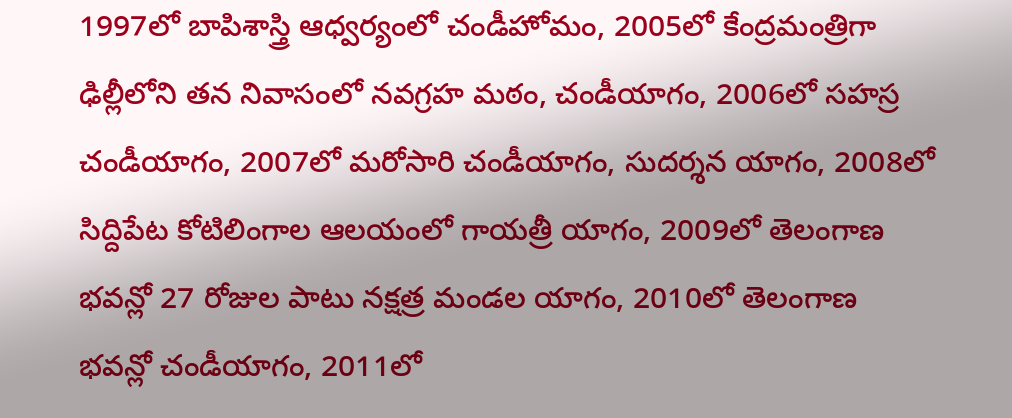1997లో బాపిశాస్త్రి ఆధ్వర్యంలో చండీహోమం, 2005లో కేంద్రమంత్రిగా ఢిల్లీలోని తన నివాసంలో నవగ్రహ మఠం, చండీయాగం, 2006లో సహస్ర చండీయాగం, 2007లో మరోసారి చండీయాగం, సుదర్శన యాగం, 2008లో సిద్దిపేట కోటిలింగాల ఆలయంలో గాయత్రీ యాగం, 2009లో తెలంగాణ భవన్లో 27 రోజుల పాటు నక్షత్ర మండల యాగం, 2010లో తెలంగాణ భవన్లో చండీయాగం, 2011లో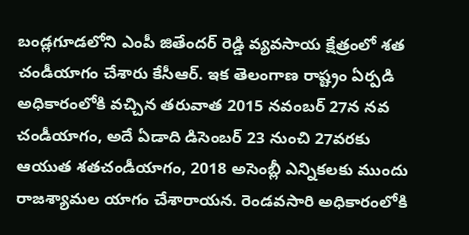బండ్లగూడలోని ఎంపీ జితేందర్ రెడ్డి వ్యవసాయ క్షేత్రంలో శత చండీయాగం చేశారు కేసీఆర్. ఇక తెలంగాణ రాష్ట్రం ఏర్పడి అధికారంలోకి వచ్చిన తరువాత 2015 నవంబర్ 27న నవ చండీయాగం, అదే ఏడాది డిసెంబర్ 23 నుంచి 27వరకు ఆయుత శతచండీయాగం, 2018 అసెంబ్లీ ఎన్నికలకు ముందు రాజశ్యామల యాగం చేశారాయన. రెండవసారి అధికారంలోకి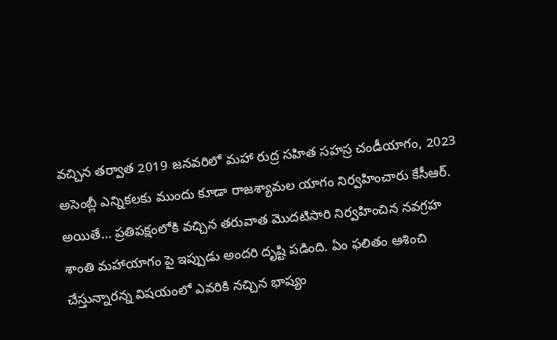వచ్చిన తర్వాత 2019 జనవరిలో మహా రుద్ర సహిత సహస్ర చండీయాగం, 2023 అసెంబ్లీ ఎన్నికలకు ముందు కూడా రాజశ్యామల యాగం నిర్వహించారు కేసీఆర్. అయితే… ప్రతిపక్షంలోకి వచ్చిన తరువాత మొదటిసారి నిర్వహించిన నవగ్రహ శాంతి మహాయాగం పై ఇప్పుడు అందరి దృష్టి పడింది. ఏం ఫలితం ఆశించి చేస్తున్నారన్న విషయంలో ఎవరికి నచ్చిన భాష్యం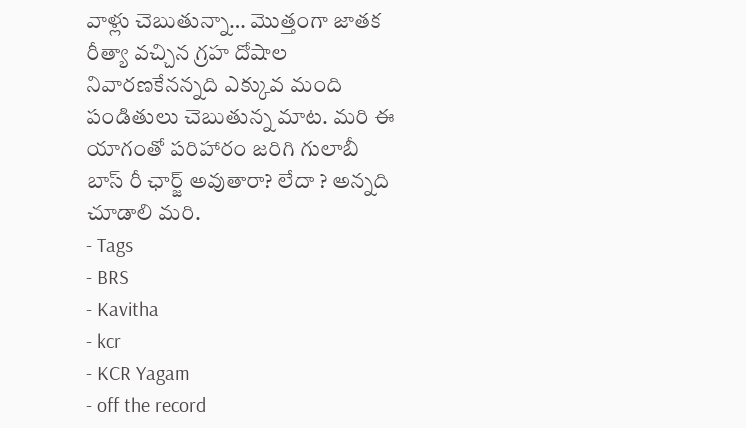వాళ్లు చెబుతున్నా… మొత్తంగా జాతక రీత్యా వచ్చిన గ్రహ దోషాల నివారణకేనన్నది ఎక్కువ మంది పండితులు చెబుతున్న మాట. మరి ఈ యాగంతో పరిహారం జరిగి గులాబీ బాస్ రీ ఛార్జ్ అవుతారా? లేదా ? అన్నది చూడాలి మరి.
- Tags
- BRS
- Kavitha
- kcr
- KCR Yagam
- off the record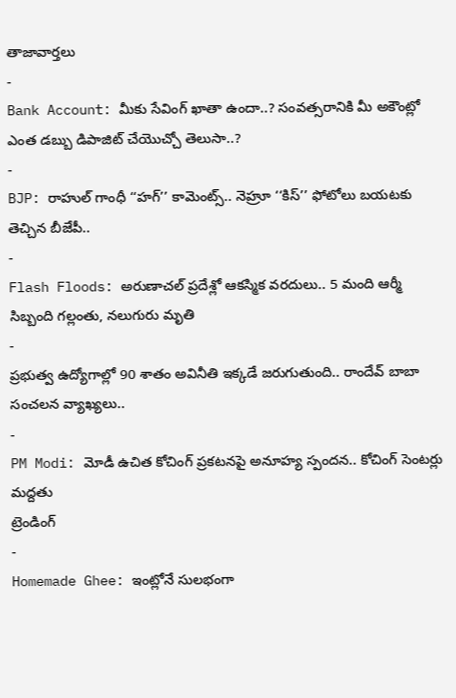తాజావార్తలు
-
Bank Account: మీకు సేవింగ్ ఖాతా ఉందా..? సంవత్సరానికి మీ అకౌంట్లో ఎంత డబ్బు డిపాజిట్ చేయొచ్చో తెలుసా..?
-
BJP: రాహుల్ గాంధీ ‘‘హగ్’’ కామెంట్స్.. నెహ్రూ ‘‘కిస్’’ ఫోటోలు బయటకు తెచ్చిన బీజేపీ..
-
Flash Floods: అరుణాచల్ ప్రదేశ్లో ఆకస్మిక వరదులు.. 5 మంది ఆర్మీ సిబ్బంది గల్లంతు, నలుగురు మృతి
-
ప్రభుత్వ ఉద్యోగాల్లో 90 శాతం అవినీతి ఇక్కడే జరుగుతుంది.. రాందేవ్ బాబా సంచలన వ్యాఖ్యలు..
-
PM Modi: మోడీ ఉచిత కోచింగ్ ప్రకటనపై అనూహ్య స్పందన.. కోచింగ్ సెంటర్లు మద్దతు
ట్రెండింగ్
-
Homemade Ghee: ఇంట్లోనే సులభంగా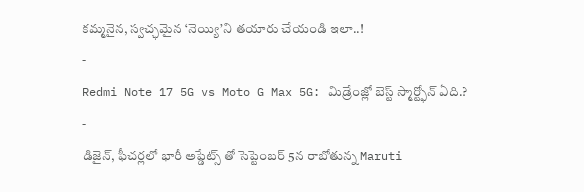కమ్మనైన, స్వచ్ఛమైన ‘నెయ్యి’ని తయారు చేయండి ఇలా..!
-
Redmi Note 17 5G vs Moto G Max 5G: మిడ్రేంజ్లో బెస్ట్ స్మార్ట్ఫోన్ ఏది.?
-
డిజైన్, ఫీచర్లలో భారీ అప్డేట్స్ తో సెప్టెంబర్ 5న రాబోతున్న Maruti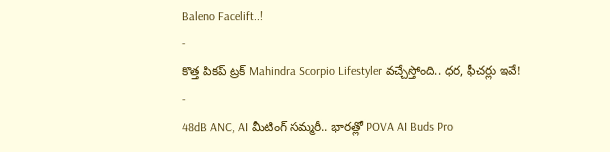Baleno Facelift..!
-
కొత్త పికప్ ట్రక్ Mahindra Scorpio Lifestyler వచ్చేస్తోంది.. ధర, ఫీచర్లు ఇవే!
-
48dB ANC, AI మీటింగ్ సమ్మరీ.. భారత్లో POVA AI Buds Pro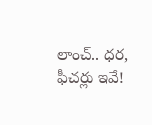లాంచ్.. ధర, ఫీచర్లు ఇవే!